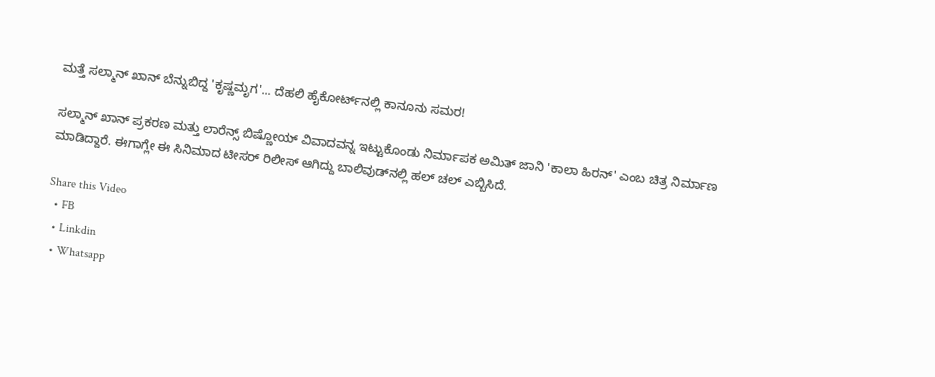ಮತ್ತೆ ಸಲ್ಮಾನ್ ಖಾನ್ ಬೆನ್ನುಬಿದ್ದ 'ಕೃಷ್ಣಮೃಗ'... ದೆಹಲಿ ಹೈಕೋರ್ಟ್‌ನಲ್ಲಿ ಕಾನೂನು ಸಮರ!

ಸಲ್ಮಾನ್ ಖಾನ್ ಪ್ರಕರಣ ಮತ್ತು ಲಾರೆನ್ಸ್ ಬಿಷ್ಣೋಯ್ ವಿವಾದವನ್ನ ಇಟ್ಟುಕೊಂಡು ನಿರ್ಮಾಪಕ ಅಮಿತ್ ಜಾನಿ 'ಕಾಲಾ ಹಿರನ್' ಎಂಬ ಚಿತ್ರ ನಿರ್ಮಾಣ ಮಾಡಿದ್ದಾರೆ. ಈಗಾಗ್ಲೇ ಈ ಸಿನಿಮಾದ ಟೀಸರ್ ರಿಲೀಸ್ ಆಗಿದ್ದು ಬಾಲಿವುಡ್‌ನಲ್ಲಿ ಹಲ್ ಚಲ್ ಎಬ್ಬಿಸಿದೆ.

Share this Video
  • FB
  • Linkdin
  • Whatsapp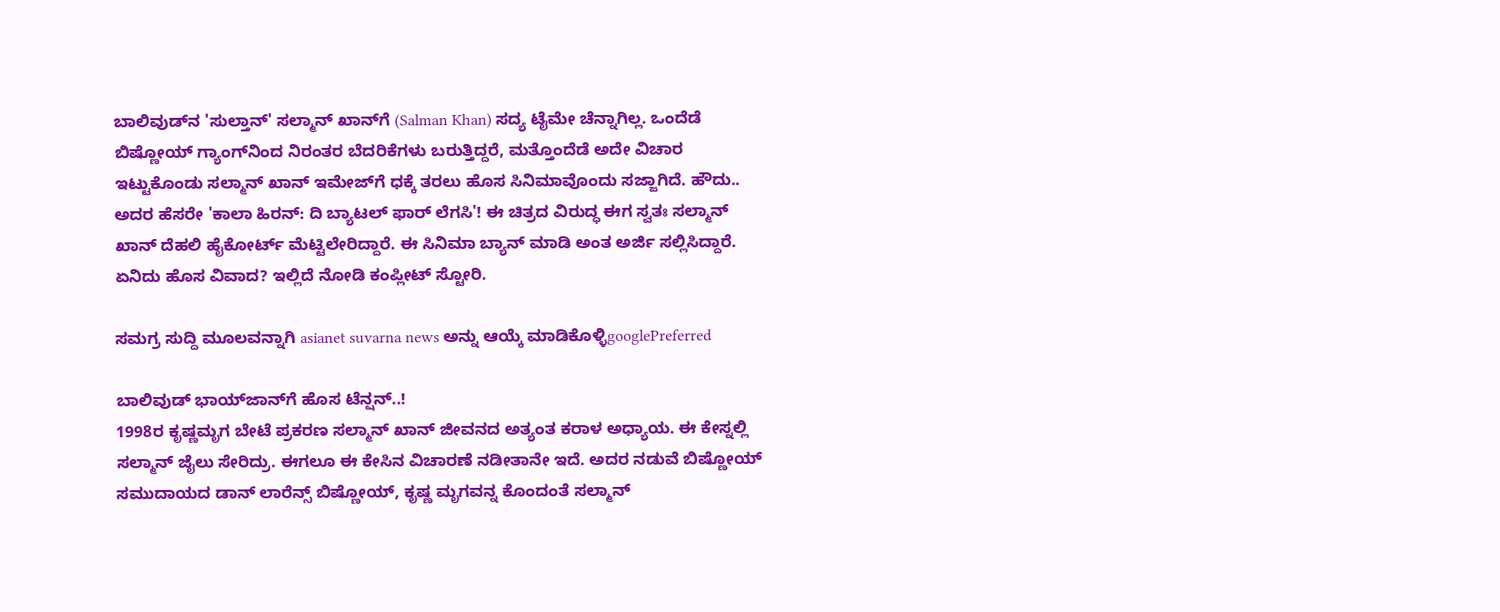ಬಾಲಿವುಡ್‌ನ 'ಸುಲ್ತಾನ್' ಸಲ್ಮಾನ್ ಖಾನ್‌ಗೆ (Salman Khan) ಸದ್ಯ ಟೈಮೇ ಚೆನ್ನಾಗಿಲ್ಲ. ಒಂದೆಡೆ ಬಿಷ್ಣೋಯ್ ಗ್ಯಾಂಗ್‌ನಿಂದ ನಿರಂತರ ಬೆದರಿಕೆಗಳು ಬರುತ್ತಿದ್ದರೆ, ಮತ್ತೊಂದೆಡೆ ಅದೇ ವಿಚಾರ ಇಟ್ಟುಕೊಂಡು ಸಲ್ಮಾನ್ ಖಾನ್ ಇಮೇಜ್‌ಗೆ ಧಕ್ಕೆ ತರಲು ಹೊಸ ಸಿನಿಮಾವೊಂದು ಸಜ್ಜಾಗಿದೆ. ಹೌದು.. ಅದರ ಹೆಸರೇ 'ಕಾಲಾ ಹಿರನ್: ದಿ ಬ್ಯಾಟಲ್ ಫಾರ್ ಲೆಗಸಿ'! ಈ ಚಿತ್ರದ ವಿರುದ್ಧ ಈಗ ಸ್ವತಃ ಸಲ್ಮಾನ್ ಖಾನ್ ದೆಹಲಿ ಹೈಕೋರ್ಟ್ ಮೆಟ್ಟಿಲೇರಿದ್ದಾರೆ. ಈ ಸಿನಿಮಾ ಬ್ಯಾನ್ ಮಾಡಿ ಅಂತ ಅರ್ಜಿ ಸಲ್ಲಿಸಿದ್ದಾರೆ. ಏನಿದು ಹೊಸ ವಿವಾದ? ಇಲ್ಲಿದೆ ನೋಡಿ ಕಂಪ್ಲೀಟ್ ಸ್ಟೋರಿ.

ಸಮಗ್ರ ಸುದ್ದಿ ಮೂಲವನ್ನಾಗಿ asianet suvarna news ಅನ್ನು ಆಯ್ಕೆ ಮಾಡಿಕೊಳ್ಳಿgooglePreferred

ಬಾಲಿವುಡ್ ಭಾಯ್‌ಜಾನ್‌ಗೆ ಹೊಸ ಟೆನ್ಷನ್..!
1998ರ ಕೃಷ್ಣಮೃಗ ಬೇಟೆ ಪ್ರಕರಣ ಸಲ್ಮಾನ್ ಖಾನ್ ಜೀವನದ ಅತ್ಯಂತ ಕರಾಳ ಅಧ್ಯಾಯ. ಈ ಕೇಸ್ನಲ್ಲಿ ಸಲ್ಮಾನ್ ಜೈಲು ಸೇರಿದ್ರು. ಈಗಲೂ ಈ ಕೇಸಿನ ವಿಚಾರಣೆ ನಡೀತಾನೇ ಇದೆ. ಅದರ ನಡುವೆ ಬಿಷ್ಣೋಯ್ ಸಮುದಾಯದ ಡಾನ್ ಲಾರೆನ್ಸ್ ಬಿಷ್ಣೋಯ್, ಕೃಷ್ಣ ಮೃಗವನ್ನ ಕೊಂದಂತೆ ಸಲ್ಮಾನ್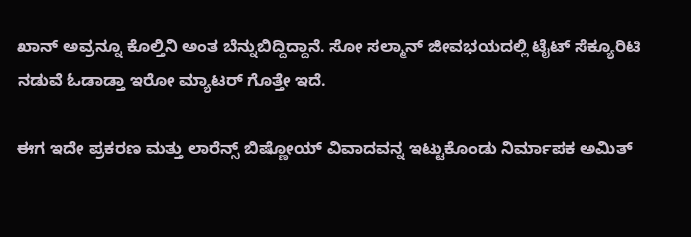ಖಾನ್ ಅವ್ರನ್ನೂ ಕೊಲ್ತಿನಿ ಅಂತ ಬೆನ್ನುಬಿದ್ದಿದ್ದಾನೆ. ಸೋ ಸಲ್ಮಾನ್ ಜೀವಭಯದಲ್ಲಿ ಟೈಟ್ ಸೆಕ್ಯೂರಿಟಿ ನಡುವೆ ಓಡಾಡ್ತಾ ಇರೋ ಮ್ಯಾಟರ್ ಗೊತ್ತೇ ಇದೆ.

ಈಗ ಇದೇ ಪ್ರಕರಣ ಮತ್ತು ಲಾರೆನ್ಸ್ ಬಿಷ್ಣೋಯ್ ವಿವಾದವನ್ನ ಇಟ್ಟುಕೊಂಡು ನಿರ್ಮಾಪಕ ಅಮಿತ್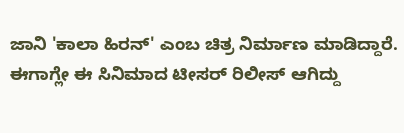ಜಾನಿ 'ಕಾಲಾ ಹಿರನ್' ಎಂಬ ಚಿತ್ರ ನಿರ್ಮಾಣ ಮಾಡಿದ್ದಾರೆ. ಈಗಾಗ್ಲೇ ಈ ಸಿನಿಮಾದ ಟೀಸರ್ ರಿಲೀಸ್ ಆಗಿದ್ದು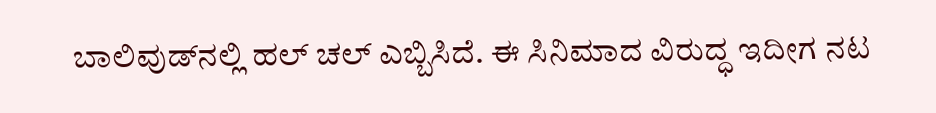ಬಾಲಿವುಡ್‌ನಲ್ಲಿ ಹಲ್ ಚಲ್ ಎಬ್ಬಿಸಿದೆ. ಈ ಸಿನಿಮಾದ ವಿರುದ್ಧ ಇದೀಗ ನಟ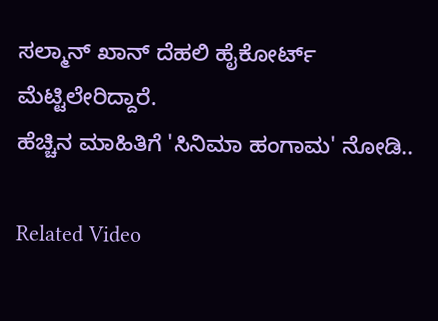ಸಲ್ಮಾನ್ ಖಾನ್ ದೆಹಲಿ ಹೈಕೋರ್ಟ್‌ ಮೆಟ್ಟಿಲೇರಿದ್ದಾರೆ.
ಹೆಚ್ಚಿನ ಮಾಹಿತಿಗೆ 'ಸಿನಿಮಾ ಹಂಗಾಮ' ನೋಡಿ..

Related Video